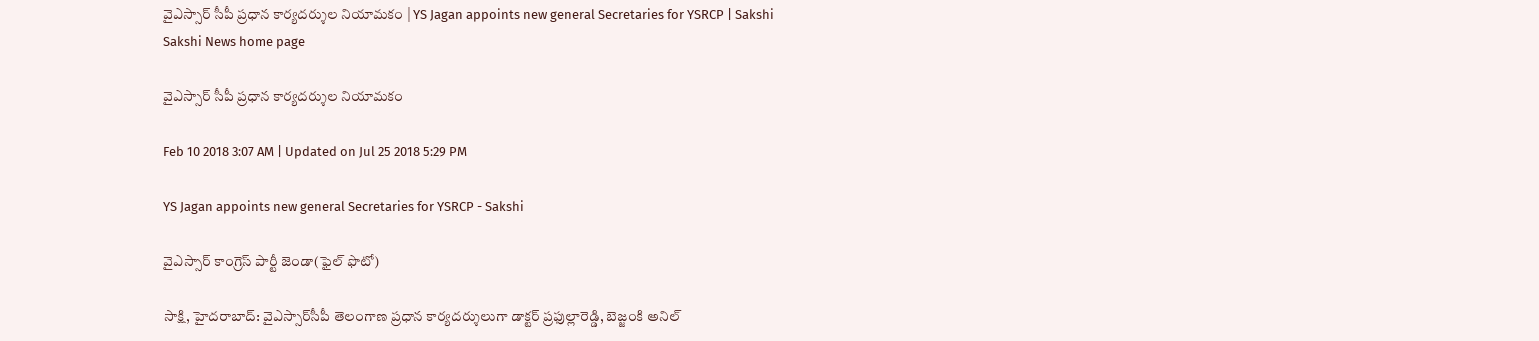వైఎస్సార్‌ సీపీ ప్రధాన కార్యదర్శుల నియామకం | YS Jagan appoints new general Secretaries for YSRCP | Sakshi
Sakshi News home page

వైఎస్సార్‌ సీపీ ప్రధాన కార్యదర్శుల నియామకం

Feb 10 2018 3:07 AM | Updated on Jul 25 2018 5:29 PM

YS Jagan appoints new general Secretaries for YSRCP - Sakshi

వైఎస్సార్‌ కాంగ్రెస్‌ పార్టీ జెండా(ఫైల్‌ ఫొటో)

సాక్షి, హైదరాబాద్‌: వైఎస్సార్‌సీపీ తెలంగాణ ప్రధాన కార్యదర్శులుగా డాక్టర్‌ ప్రఫుల్లారెడ్డి, బెజ్జంకి అనిల్‌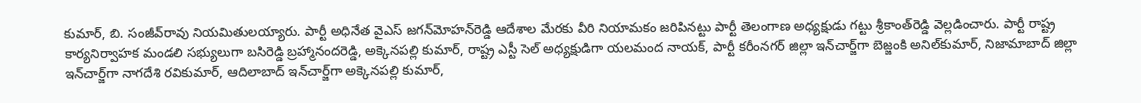కుమార్, బి. సంజీవ్‌రావు నియమితులయ్యారు. పార్టీ అధినేత వైఎస్‌ జగన్‌మోహన్‌రెడ్డి ఆదేశాల మేరకు వీరి నియామకం జరిపినట్టు పార్టీ తెలంగాణ అధ్యక్షుడు గట్టు శ్రీకాంత్‌రెడ్డి వెల్లడించారు. పార్టీ రాష్ట్ర కార్యనిర్వాహక మండలి సభ్యులుగా బసిరెడ్డి బ్రహ్మానందరెడ్డి, అక్కెనపల్లి కుమార్, రాష్ట్ర ఎస్టీ సెల్‌ అధ్యక్షుడిగా యలమంద నాయక్, పార్టీ కరీంనగర్‌ జిల్లా ఇన్‌చార్జ్‌గా బెజ్జంకి అనిల్‌కుమార్, నిజామాబాద్‌ జిల్లా ఇన్‌చార్జ్‌గా నాగదేశి రవికుమార్, ఆదిలాబాద్‌ ఇన్‌చార్జ్‌గా అక్కెనపల్లి కుమార్,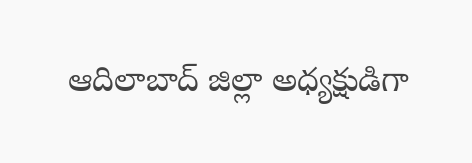ఆదిలాబాద్‌ జిల్లా అధ్యక్షుడిగా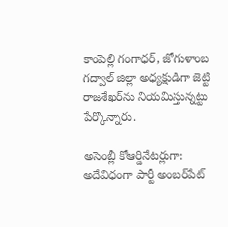కాంపెల్లి గంగాధర్, జోగుళాంబ గద్వాల్‌ జిల్లా అధ్యక్షుడిగా జెట్టి రాజశేఖర్‌ను నియమిస్తున్నట్టు పేర్కొన్నారు.

అసెంబ్లీ కోఆర్డినేటర్లుగా: అదేవిధంగా పార్టీ అంబర్‌పేట్‌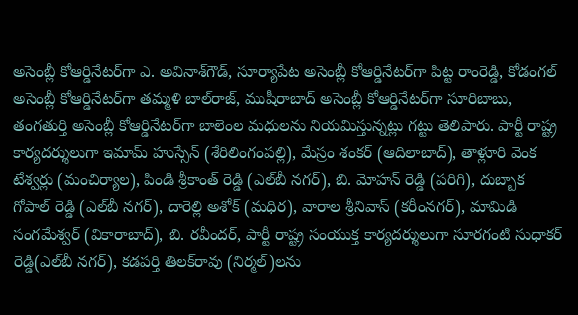అసెంబ్లీ కోఆర్డినేటర్‌గా ఎ. అవినాశ్‌గౌడ్, సూర్యాపేట అసెంబ్లీ కోఆర్డినేటర్‌గా పిట్ట రాంరెడ్డి, కోడంగల్‌ అసెంబ్లీ కోఆర్డినేటర్‌గా తమ్మళి బాల్‌రాజ్, ముషీరాబాద్‌ అసెంబ్లీ కోఆర్డినేటర్‌గా సూరిబాబు, తంగతుర్తి అసెంబ్లీ కోఆర్డినేటర్‌గా బాలెంల మధులను నియమిస్తున్నట్లు గట్టు తెలిపారు. పార్టీ రాష్ట్ర కార్యదర్శులుగా ఇమామ్‌ హుస్సేన్‌ (శేరిలింగంపల్లి), మేస్రం శంకర్‌ (ఆదిలాబాద్‌), తాళ్లూరి వెంక టేశ్వర్లు (మంచిర్యాల), పిండి శ్రీకాంత్‌ రెడ్డి (ఎల్‌బీ నగర్‌), బి. మోహన్‌ రెడ్డి (పరిగి), దుబ్బాక గోపాల్‌ రెడ్డి (ఎల్‌బీ నగర్‌), దారెల్లి అశోక్‌ (మధిర), వారాల శ్రీనివాస్‌ (కరీంనగర్‌), మామిడి సంగమేశ్వర్‌ (వికారాబాద్‌), బి. రవీందర్, పార్టీ రాష్ట్ర సంయుక్త కార్యదర్శులుగా సూరగంటి సుధాకర్‌ రెడ్డి(ఎల్‌బీ నగర్‌), కడపర్తి తిలక్‌రావు (నిర్మల్‌)లను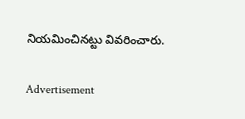నియమించినట్టు వివరించారు.

Advertisement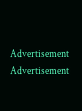Advertisement
Advertisement